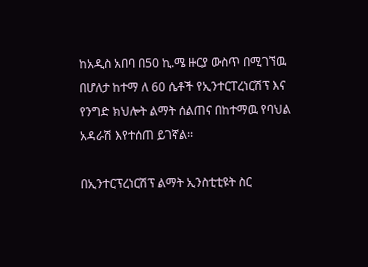ከአዲስ አበባ በ50 ኪ.ሜ ዙርያ ውስጥ በሚገኘዉ በሆለታ ከተማ ለ 60 ሴቶች የኢንተርፐረነርሽፕ እና የንግድ ክህሎት ልማት ሰልጠና በከተማዉ የባህል አዳራሽ እየተሰጠ ይገኛል፡፡

በኢንተርፕረነርሽፕ ልማት ኢንስቲቲዩት ስር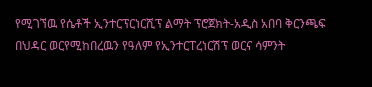የሚገኘዉ የሴቶች ኢንተርፕርነርሺፕ ልማት ፕሮጀክት-አዲስ አበባ ቅርንጫፍ በህዳር ወርየሚከበረዉን የዓለም የኢንተርፐረነርሽፕ ወርና ሳምንት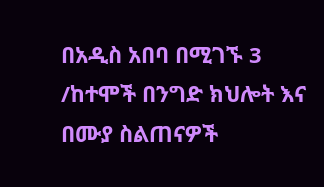በአዲስ አበባ በሚገኙ 3 /ከተሞች በንግድ ክህሎት እና በሙያ ስልጠናዎች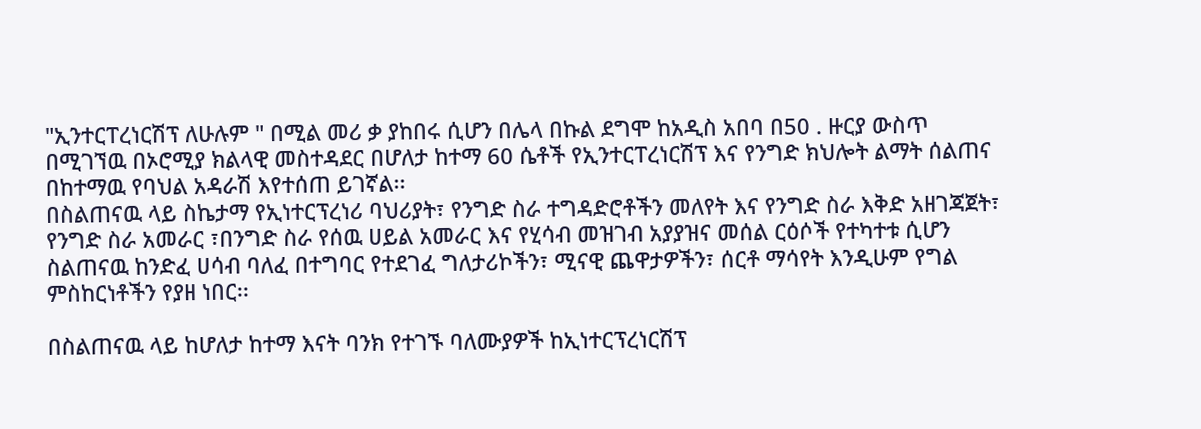"ኢንተርፐረነርሽፕ ለሁሉም " በሚል መሪ ቃ ያከበሩ ሲሆን በሌላ በኩል ደግሞ ከአዲስ አበባ በ50 . ዙርያ ውስጥ በሚገኘዉ በኦሮሚያ ክልላዊ መስተዳደር በሆለታ ከተማ 60 ሴቶች የኢንተርፐረነርሽፕ እና የንግድ ክህሎት ልማት ሰልጠና በከተማዉ የባህል አዳራሽ እየተሰጠ ይገኛል፡፡
በስልጠናዉ ላይ ስኬታማ የኢነተርፕረነሪ ባህሪያት፣ የንግድ ስራ ተግዳድሮቶችን መለየት እና የንግድ ስራ እቅድ አዘገጃጀት፣ የንግድ ስራ አመራር ፣በንግድ ስራ የሰዉ ሀይል አመራር እና የሂሳብ መዝገብ አያያዝና መሰል ርዕሶች የተካተቱ ሲሆን ስልጠናዉ ከንድፈ ሀሳብ ባለፈ በተግባር የተደገፈ ግለታሪኮችን፣ ሚናዊ ጨዋታዎችን፣ ሰርቶ ማሳየት እንዲሁም የግል ምስከርነቶችን የያዘ ነበር፡፡

በስልጠናዉ ላይ ከሆለታ ከተማ እናት ባንክ የተገኙ ባለሙያዎች ከኢነተርፕረነርሽፕ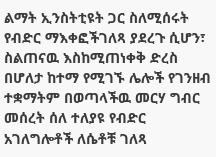ልማት ኢንስትቲዩት ጋር ስለሚሰሩት የብድር ማእቀፎችገለጻ ያደረጉ ሲሆን፣ ስልጠናዉ እስከሚጠነቀቅ ድረስ በሆለታ ከተማ የሚገኙ ሌሎች የገንዘብ ተቋማትም በወጣላችዉ መርሃ ግብር መሰረት ሰለ ተለያዩ የብድር አገለግሎቶች ለሴቶቹ ገለጻ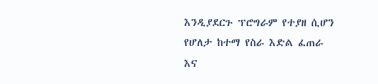እንዲያደርጉ ፕሮግራም የተያዘ ሲሆን የሆለታ ከተማ የስራ እድል ፈጠራ እና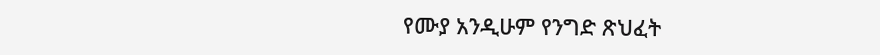የሙያ አንዲሁም የንግድ ጽህፈት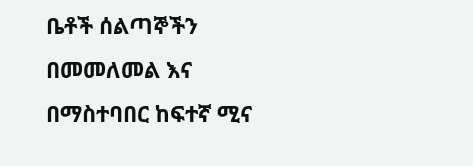ቤቶች ሰልጣኞችን በመመለመል እና በማስተባበር ከፍተኛ ሚና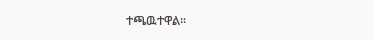ተጫዉተዋል፡፡